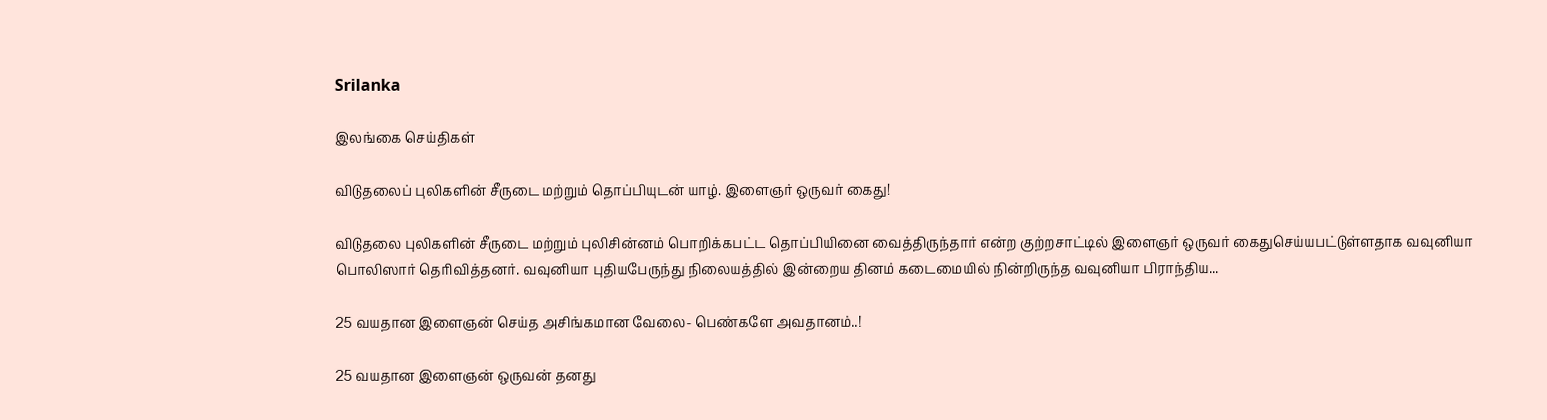Srilanka

இலங்கை செய்திகள்

விடுதலைப் புலிகளின் சீருடை மற்றும் தொப்பியுடன் யாழ். இளைஞர் ஒருவர் கைது!

விடுதலை புலிகளின் சீருடை மற்றும் புலிசின்னம் பொறிக்கபட்ட தொப்பியினை வைத்திருந்தார் என்ற குற்றசாட்டில் இளைஞர் ஒருவர் கைதுசெய்யபட்டுள்ளதாக வவுனியா பொலிஸார் தெரிவித்தனர். வவுனியா புதியபேருந்து நிலையத்தில் இன்றைய தினம் கடைமையில் நின்றிருந்த வவுனியா பிராந்திய...

25 வயதான இளைஞன் செய்த அசிங்கமான வேலை- பெண்களே அவதானம்..!

25 வயதான இளைஞன் ஒருவன் தனது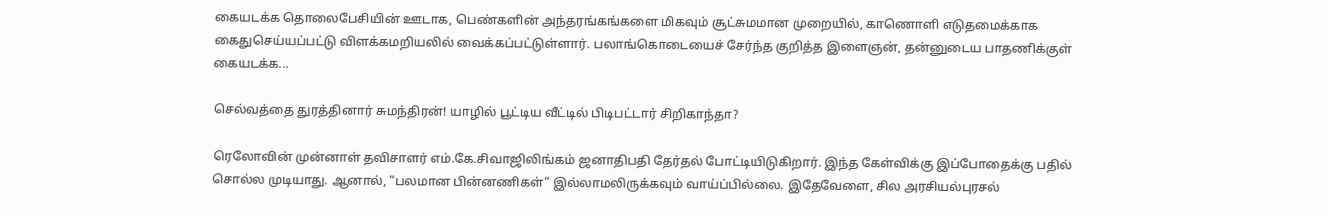கையடக்க தொலைபேசியின் ஊடாக, பெண்களின் அந்தரங்கங்களை மிகவும் சூட்சுமமான முறையில், காணொளி எடுதமைக்காக கைதுசெய்யப்பட்டு விளக்கமறியலில் வைக்கப்பட்டுள்ளார். பலாங்கொடையைச் சேர்ந்த குறித்த இளைஞன், தன்னுடைய பாதணிக்குள் கையடக்க...

செல்வத்தை துரத்தினார் சுமந்திரன்! யாழில் பூட்டிய வீட்டில் பிடிபட்டார் சிறிகாந்தா?

ரெலோவின் முன்னாள் தவிசாளர் எம்.கே.சிவாஜிலிங்கம் ஜனாதிபதி தேர்தல் போட்டியிடுகிறார். இந்த கேள்விக்கு இப்போதைக்கு பதில் சொல்ல முடியாது. ஆனால், “பலமான பின்னணிகள்“ இல்லாமலிருக்கவும் வாய்ப்பில்லை. இதேவேளை, சில அரசியல்புரசல்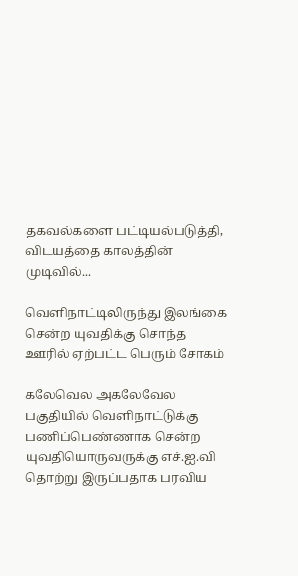தகவல்களை பட்டியல்படுத்தி, விடயத்தை காலத்தின் முடிவில்...

வெளிநாட்டிலிருந்து இலங்கை சென்ற யுவதிக்கு சொந்த ஊரில் ஏற்பட்ட பெரும் சோகம்

கலேவெல அகலேவேல பகுதியில் வெளிநாட்டுக்கு பணிப்பெண்ணாக சென்ற யுவதியொருவருக்கு எச்.ஐ.வி தொற்று இருப்பதாக பரவிய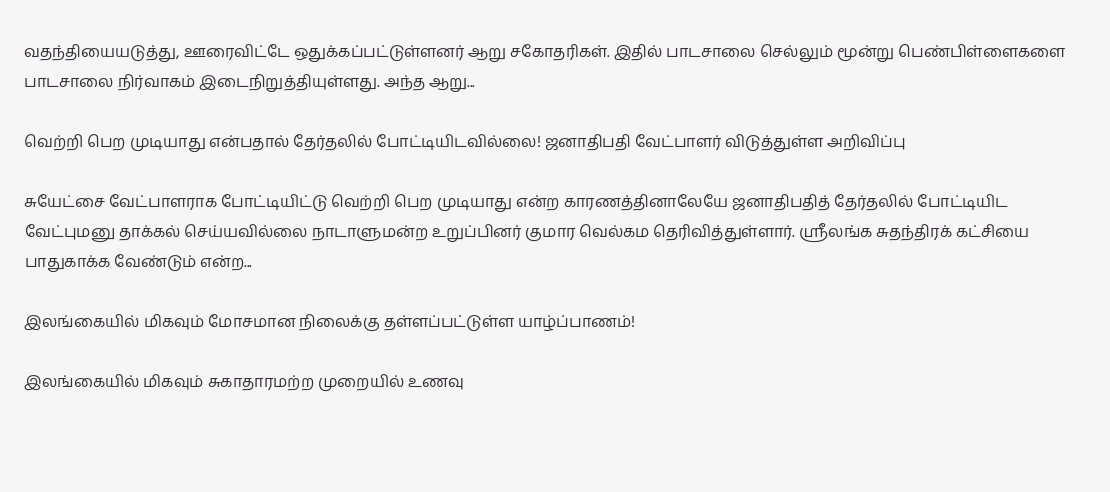வதந்தியையடுத்து, ஊரைவிட்டே ஒதுக்கப்பட்டுள்ளனர் ஆறு சகோதரிகள். இதில் பாடசாலை செல்லும் மூன்று பெண்பிள்ளைகளை பாடசாலை நிர்வாகம் இடைநிறுத்தியுள்ளது. அந்த ஆறு...

வெற்றி பெற முடியாது என்பதால் தேர்தலில் போட்டியிடவில்லை! ஜனாதிபதி வேட்பாளர் விடுத்துள்ள அறிவிப்பு

சுயேட்சை வேட்பாளராக போட்டியிட்டு வெற்றி பெற முடியாது என்ற காரணத்தினாலேயே ஜனாதிபதித் தேர்தலில் போட்டியிட வேட்புமனு தாக்கல் செய்யவில்லை நாடாளுமன்ற உறுப்பினர் குமார வெல்கம தெரிவித்துள்ளார். ஸ்ரீலங்க சுதந்திரக் கட்சியை பாதுகாக்க வேண்டும் என்ற...

இலங்கையில் மிகவும் மோசமான நிலைக்கு தள்ளப்பட்டுள்ள யாழ்ப்பாணம்!

இலங்கையில் மிகவும் சுகாதாரமற்ற முறையில் உணவு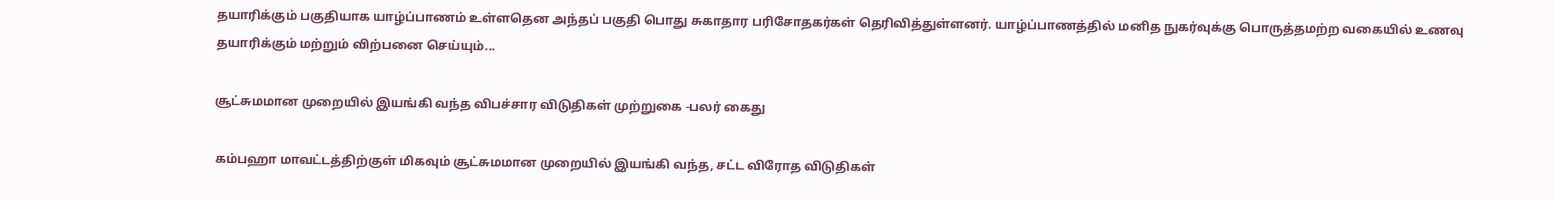தயாரிக்கும் பகுதியாக யாழ்ப்பாணம் உள்ளதென அந்தப் பகுதி பொது சுகாதார பரிசோதகர்கள் தெரிவித்துள்ளனர். யாழ்ப்பாணத்தில் மனித நுகர்வுக்கு பொருத்தமற்ற வகையில் உணவு தயாரிக்கும் மற்றும் விற்பனை செய்யும்...

சூட்சுமமான முறையில் இயங்கி வந்த விபச்சார விடுதிகள் முற்றுகை -பலர் கைது

கம்பஹா மாவட்டத்திற்குள் மிகவும் சூட்சுமமான முறையில் இயங்கி வந்த, சட்ட விரோத விடுதிகள்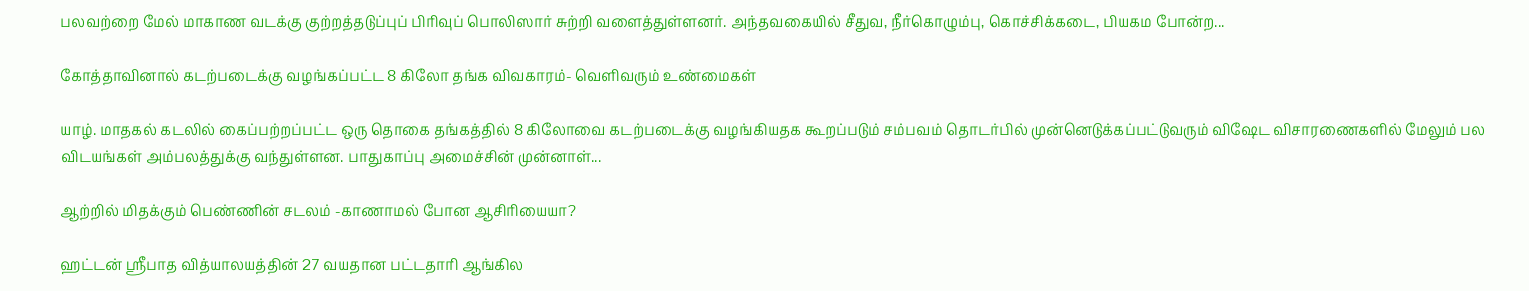பலவற்றை மேல் மாகாண வடக்கு குற்றத்தடுப்புப் பிரிவுப் பொலிஸார் சுற்றி வளைத்துள்ளனர். அந்தவகையில் சீதுவ, நீர்கொழும்பு, கொச்சிக்கடை, பியகம போன்ற...

கோத்தாவினால் கடற்படைக்கு வழங்கப்பட்ட 8 கிலோ தங்க விவகாரம்- வெளிவரும் உண்மைகள்

யாழ். மாதகல் கடலில் கைப்பற்றப்பட்ட ஒரு தொகை தங்கத்தில் 8 கிலோவை கடற்படைக்கு வழங்கியதக கூறப்படும் சம்பவம் தொடர்பில் முன்னெடுக்கப்பட்டுவரும் விஷேட விசாரணைகளில் மேலும் பல விடயங்கள் அம்பலத்துக்கு வந்துள்ளன. பாதுகாப்பு அமைச்சின் முன்னாள்...

ஆற்றில் மிதக்கும் பெண்ணின் சடலம் -காணாமல் போன ஆசிரியையா?

ஹட்டன் ஸ்ரீபாத வித்யாலயத்தின் 27 வயதான பட்டதாரி ஆங்கில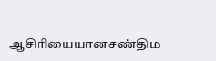ஆசிரியையானசண்திம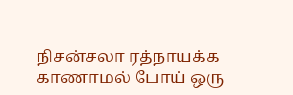நிசன்சலா ரத்நாயக்க காணாமல் போய் ஒரு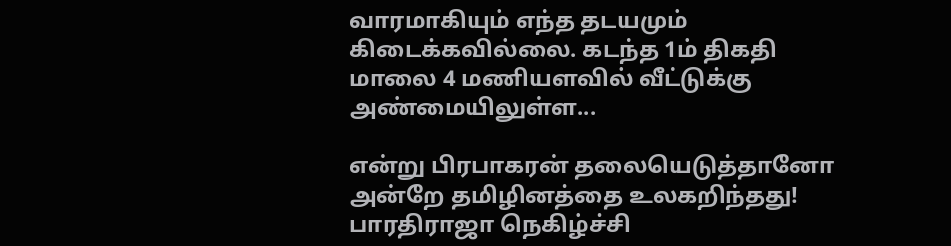வாரமாகியும் எந்த தடயமும் கிடைக்கவில்லை. கடந்த 1ம் திகதி மாலை 4 மணியளவில் வீட்டுக்கு அண்மையிலுள்ள...

என்று பிரபாகரன் தலையெடுத்தானோ அன்றே தமிழினத்தை உலகறிந்தது! பாரதிராஜா நெகிழ்ச்சி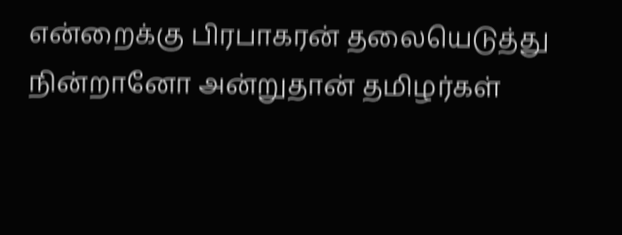என்றைக்கு பிரபாகரன் தலையெடுத்து நின்றானோ அன்றுதான் தமிழர்கள்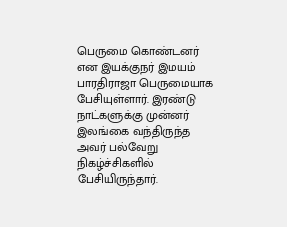பெருமை கொண்டனர் என இயக்குநர் இமயம் பாரதிராஜா பெருமையாக பேசியுள்ளார். இரண்டு நாட்களுக்கு முன்னர் இலங்கை வந்திருந்த அவர் பல்வேறு நிகழ்ச்சிகளில் பேசியிருந்தார்.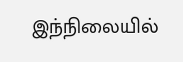இந்நிலையில்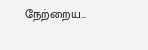நேற்றைய...